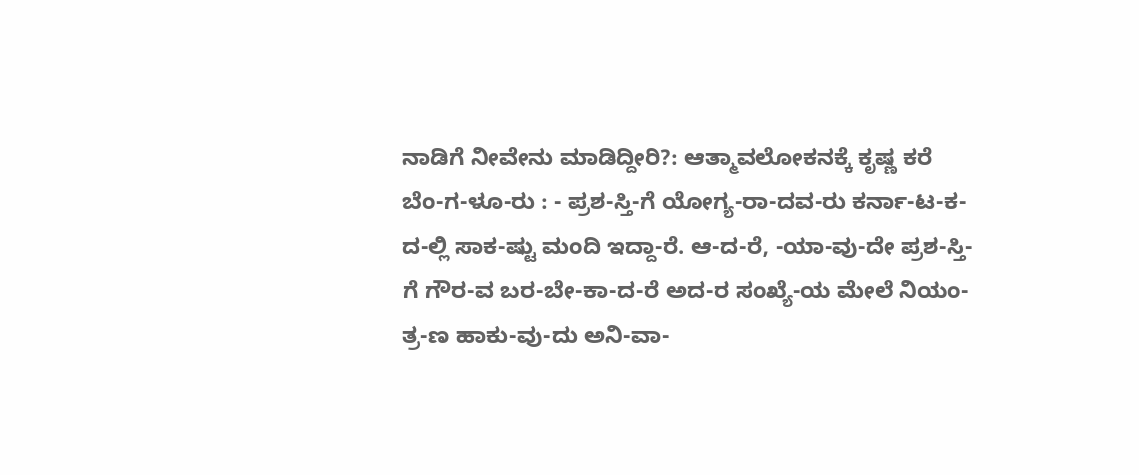ನಾಡಿಗೆ ನೀವೇನು ಮಾಡಿದ್ದೀರಿ?: ಆತ್ಮಾವಲೋಕನಕ್ಕೆ ಕೃಷ್ಣ ಕರೆ
ಬೆಂ-ಗ-ಳೂ-ರು : - ಪ್ರಶ-ಸ್ತಿ-ಗೆ ಯೋಗ್ಯ-ರಾ-ದವ-ರು ಕರ್ನಾ-ಟ-ಕ-ದ-ಲ್ಲಿ ಸಾಕ-ಷ್ಟು ಮಂದಿ ಇದ್ದಾ-ರೆ. ಆ-ದ-ರೆ, -ಯಾ-ವು-ದೇ ಪ್ರಶ-ಸ್ತಿ-ಗೆ ಗೌರ-ವ ಬರ-ಬೇ-ಕಾ-ದ-ರೆ ಅದ-ರ ಸಂಖ್ಯೆ-ಯ ಮೇಲೆ ನಿಯಂ-ತ್ರ-ಣ ಹಾಕು-ವು-ದು ಅನಿ-ವಾ-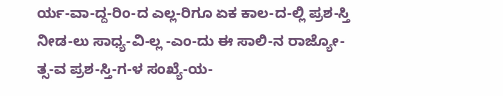ರ್ಯ-ವಾ-ದ್ದ-ರಿಂ-ದ ಎಲ್ಲ-ರಿಗೂ ಏಕ ಕಾಲ-ದ-ಲ್ಲಿ ಪ್ರಶ-ಸ್ತಿ ನೀಡ-ಲು ಸಾಧ್ಯ-ವಿ-ಲ್ಲ -ಎಂ-ದು ಈ ಸಾಲಿ-ನ ರಾಜ್ಯೋ-ತ್ಸ-ವ ಪ್ರಶ-ಸ್ತಿ-ಗ-ಳ ಸಂಖ್ಯೆ-ಯ-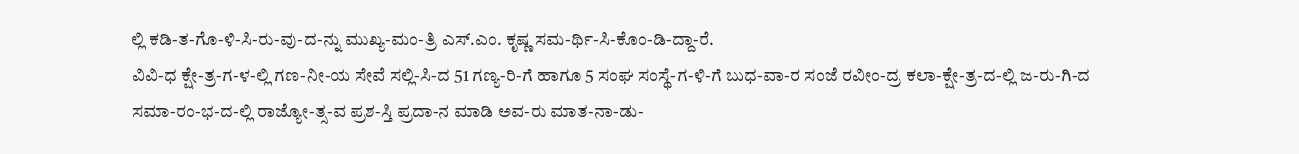ಲ್ಲಿ ಕಡಿ-ತ-ಗೊ-ಳಿ-ಸಿ-ರು-ವು-ದ-ನ್ನು ಮುಖ್ಯ-ಮಂ-ತ್ರಿ ಎಸ್.ಎಂ. ಕೃಷ್ಣ ಸಮ-ರ್ಥಿ-ಸಿ-ಕೊಂ-ಡಿ-ದ್ದಾ-ರೆ.
ವಿವಿ-ಧ ಕ್ಷೇ-ತ್ರ-ಗ-ಳ-ಲ್ಲಿ ಗಣ-ನೀ-ಯ ಸೇವೆ ಸಲ್ಲಿ-ಸಿ-ದ 51 ಗಣ್ಯ-ರಿ-ಗೆ ಹಾಗೂ 5 ಸಂಘ ಸಂಸ್ಥೆ-ಗ-ಳಿ-ಗೆ ಬುಧ-ವಾ-ರ ಸಂಜೆ ರವೀಂ-ದ್ರ ಕಲಾ-ಕ್ಷೇ-ತ್ರ-ದ-ಲ್ಲಿ ಜ-ರು-ಗಿ-ದ ಸಮಾ-ರಂ-ಭ-ದ-ಲ್ಲಿ ರಾಜ್ಯೋ-ತ್ಸ-ವ ಪ್ರಶ-ಸ್ತಿ ಪ್ರದಾ-ನ ಮಾಡಿ ಅವ-ರು ಮಾತ-ನಾ-ಡು-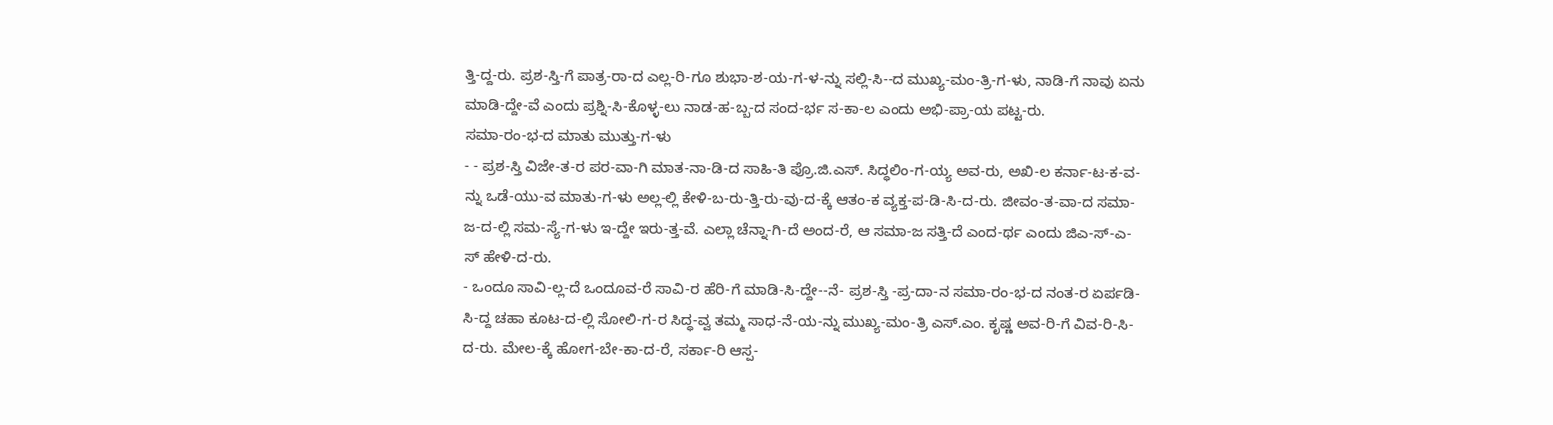ತ್ತಿ-ದ್ದ-ರು. ಪ್ರಶ-ಸ್ತಿ-ಗೆ ಪಾತ್ರ-ರಾ-ದ ಎಲ್ಲ-ರಿ-ಗೂ ಶುಭಾ-ಶ-ಯ-ಗ-ಳ-ನ್ನು ಸಲ್ಲಿ-ಸಿ--ದ ಮುಖ್ಯ-ಮಂ-ತ್ರಿ-ಗ-ಳು, ನಾಡಿ-ಗೆ ನಾವು ಏನು ಮಾಡಿ-ದ್ದೇ-ವೆ ಎಂದು ಪ್ರಶ್ನಿ-ಸಿ-ಕೊಳ್ಳ-ಲು ನಾಡ-ಹ-ಬ್ಬ-ದ ಸಂದ-ರ್ಭ ಸ-ಕಾ-ಲ ಎಂದು ಅಭಿ-ಪ್ರಾ-ಯ ಪಟ್ಟ-ರು.
ಸಮಾ-ರಂ-ಭ-ದ ಮಾತು ಮುತ್ತು-ಗ-ಳು
- - ಪ್ರಶ-ಸ್ತಿ ವಿಜೇ-ತ-ರ ಪರ-ವಾ-ಗಿ ಮಾತ-ನಾ-ಡಿ-ದ ಸಾಹಿ-ತಿ ಪ್ರೊ.ಜಿ.ಎಸ್. ಸಿದ್ಧಲಿಂ-ಗ-ಯ್ಯ ಅವ-ರು, ಅಖಿ-ಲ ಕರ್ನಾ-ಟ-ಕ-ವ-ನ್ನು ಒಡೆ-ಯು-ವ ಮಾತು-ಗ-ಳು ಅಲ್ಲ-ಲ್ಲಿ ಕೇಳಿ-ಬ-ರು-ತ್ತಿ-ರು-ವು-ದ-ಕ್ಕೆ ಆತಂ-ಕ ವ್ಯಕ್ತ-ಪ-ಡಿ-ಸಿ-ದ-ರು. ಜೀವಂ-ತ-ವಾ-ದ ಸಮಾ-ಜ-ದ-ಲ್ಲಿ ಸಮ-ಸ್ಯೆ-ಗ-ಳು ಇ-ದ್ದೇ ಇರು-ತ್ತ-ವೆ. ಎಲ್ಲಾ ಚೆನ್ನಾ-ಗಿ-ದೆ ಅಂದ-ರೆ, ಆ ಸಮಾ-ಜ ಸತ್ತಿ-ದೆ ಎಂದ-ರ್ಥ ಎಂದು ಜಿಎ-ಸ್-ಎ-ಸ್ ಹೇಳಿ-ದ-ರು.
- ಒಂದೂ ಸಾವಿ-ಲ್ಲ-ದೆ ಒಂದೂವ-ರೆ ಸಾವಿ-ರ ಹೆರಿ-ಗೆ ಮಾಡಿ-ಸಿ-ದ್ದೇ--ನೆ- ಪ್ರಶ-ಸ್ತಿ -ಪ್ರ-ದಾ-ನ ಸಮಾ-ರಂ-ಭ-ದ ನಂತ-ರ ಏರ್ಪಡಿ-ಸಿ-ದ್ದ ಚಹಾ ಕೂಟ-ದ-ಲ್ಲಿ ಸೋಲಿ-ಗ-ರ ಸಿದ್ಧ-ವ್ವ ತಮ್ಮ ಸಾಧ-ನೆ-ಯ-ನ್ನು ಮುಖ್ಯ-ಮಂ-ತ್ರಿ ಎಸ್.ಎಂ. ಕೃಷ್ಣ ಅವ-ರಿ-ಗೆ ವಿವ-ರಿ-ಸಿ-ದ-ರು. ಮೇಲ-ಕ್ಕೆ ಹೋಗ-ಬೇ-ಕಾ-ದ-ರೆ, ಸರ್ಕಾ-ರಿ ಆಸ್ಪ-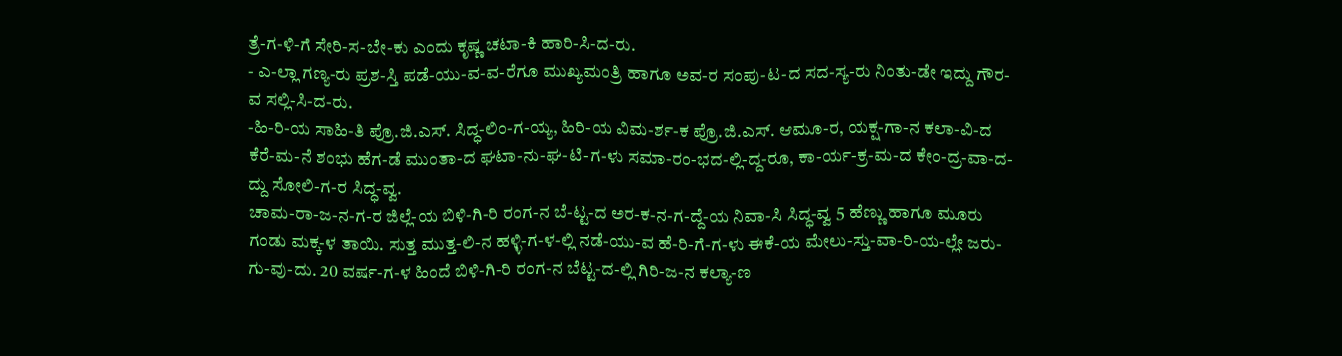ತ್ರೆ-ಗ-ಳಿ-ಗೆ ಸೇರಿ-ಸ-ಬೇ-ಕು ಎಂದು ಕೃಷ್ಣ ಚಟಾ-ಕಿ ಹಾರಿ-ಸಿ-ದ-ರು.
- ಎ-ಲ್ಲಾ ಗಣ್ಯ-ರು ಪ್ರಶ-ಸ್ತಿ ಪಡೆ-ಯು-ವ-ವ-ರೆಗೂ ಮುಖ್ಯಮಂತ್ರಿ ಹಾಗೂ ಅವ-ರ ಸಂಪು-ಟ-ದ ಸದ-ಸ್ಯ-ರು ನಿಂತು-ಡೇ ಇದ್ದು ಗೌರ-ವ ಸಲ್ಲಿ-ಸಿ-ದ-ರು.
-ಹಿ-ರಿ-ಯ ಸಾಹಿ-ತಿ ಪ್ರೊ.ಜಿ.ಎಸ್. ಸಿದ್ಧ-ಲಿಂ-ಗ-ಯ್ಯ, ಹಿರಿ-ಯ ವಿಮ-ರ್ಶ-ಕ ಪ್ರೊ.ಜಿ.ಎಸ್. ಆಮೂ-ರ, ಯಕ್ಷ-ಗಾ-ನ ಕಲಾ-ವಿ-ದ ಕೆರೆ-ಮ-ನೆ ಶಂಭು ಹೆಗ-ಡೆ ಮುಂತಾ-ದ ಘಟಾ-ನು-ಘ-ಟಿ-ಗ-ಳು ಸಮಾ-ರಂ-ಭದ-ಲ್ಲಿ-ದ್ದ-ರೂ, ಕಾ-ರ್ಯ-ಕ್ರ-ಮ-ದ ಕೇಂ-ದ್ರ-ವಾ-ದ-ದ್ದು ಸೋಲಿ-ಗ-ರ ಸಿದ್ಧ-ವ್ವ.
ಚಾಮ-ರಾ-ಜ-ನ-ಗ-ರ ಜಿಲ್ಲೆ-ಯ ಬಿಳಿ-ಗಿ-ರಿ ರಂಗ-ನ ಬೆ-ಟ್ಟ-ದ ಅರ-ಕ-ನ-ಗ-ದ್ದೆ-ಯ ನಿವಾ-ಸಿ ಸಿದ್ಧ-ವ್ವ 5 ಹೆಣ್ಣು ಹಾಗೂ ಮೂರು ಗಂಡು ಮಕ್ಕ-ಳ ತಾಯಿ. ಸುತ್ತ ಮುತ್ತ-ಲಿ-ನ ಹಳ್ಳಿ-ಗ-ಳ-ಲ್ಲಿ ನಡೆ-ಯು-ವ ಹೆ-ರಿ-ಗೆ-ಗ-ಳು ಈಕೆ-ಯ ಮೇಲು-ಸ್ತು-ವಾ-ರಿ-ಯ-ಲ್ಲೇ ಜರು-ಗು-ವು-ದು. 20 ವರ್ಷ-ಗ-ಳ ಹಿಂದೆ ಬಿಳಿ-ಗಿ-ರಿ ರಂಗ-ನ ಬೆಟ್ಟ-ದ-ಲ್ಲಿ ಗಿರಿ-ಜ-ನ ಕಲ್ಯಾ-ಣ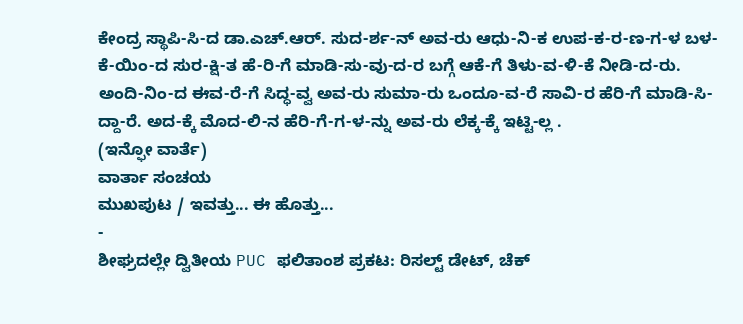ಕೇಂದ್ರ ಸ್ಥಾಪಿ-ಸಿ-ದ ಡಾ.ಎಚ್.ಆರ್. ಸುದ-ರ್ಶ-ನ್ ಅವ-ರು ಆಧು-ನಿ-ಕ ಉಪ-ಕ-ರ-ಣ-ಗ-ಳ ಬಳ-ಕೆ-ಯಿಂ-ದ ಸುರ-ಕ್ಷಿ-ತ ಹೆ-ರಿ-ಗೆ ಮಾಡಿ-ಸು-ವು-ದ-ರ ಬಗ್ಗೆ ಆಕೆ-ಗೆ ತಿಳು-ವ-ಳಿ-ಕೆ ನೀಡಿ-ದ-ರು. ಅಂದಿ-ನಿಂ-ದ ಈವ-ರೆ-ಗೆ ಸಿದ್ಧ-ವ್ವ ಅವ-ರು ಸುಮಾ-ರು ಒಂದೂ-ವ-ರೆ ಸಾವಿ-ರ ಹೆರಿ-ಗೆ ಮಾಡಿ-ಸಿ-ದ್ದಾ-ರೆ. ಅದ-ಕ್ಕೆ ಮೊದ-ಲಿ-ನ ಹೆರಿ-ಗೆ-ಗ-ಳ-ನ್ನು ಅವ-ರು ಲೆಕ್ಕ-ಕ್ಕೆ ಇಟ್ಟಿ-ಲ್ಲ .
(ಇನ್ಫೋ ವಾರ್ತೆ)
ವಾರ್ತಾ ಸಂಚಯ
ಮುಖಪುಟ / ಇವತ್ತು... ಈ ಹೊತ್ತು...
-
ಶೀಘ್ರದಲ್ಲೇ ದ್ವಿತೀಯ PUC ಫಲಿತಾಂಶ ಪ್ರಕಟ: ರಿಸಲ್ಟ್ ಡೇಟ್, ಚೆಕ್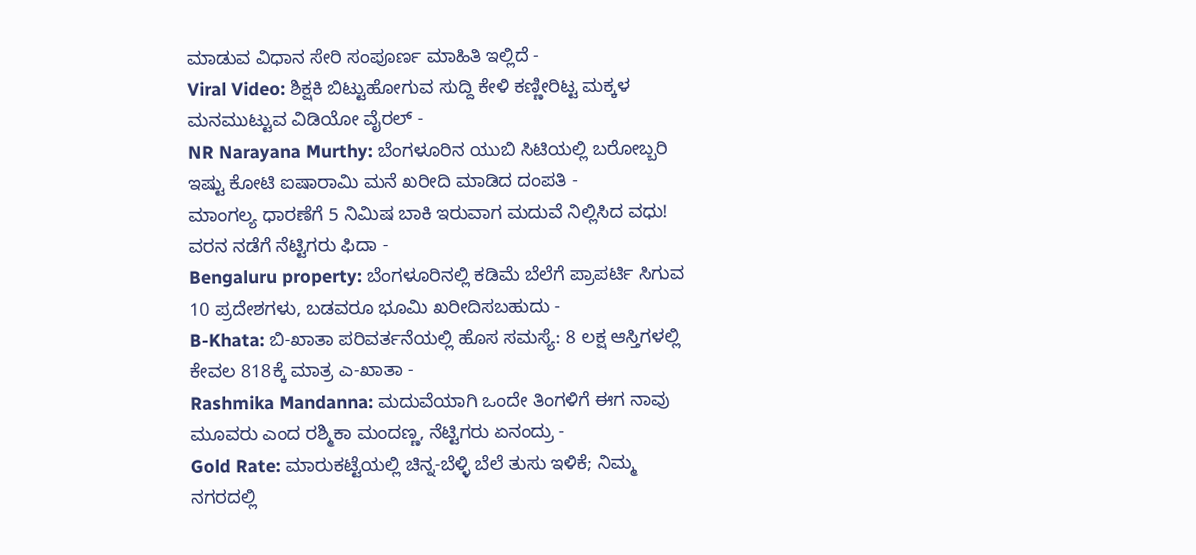ಮಾಡುವ ವಿಧಾನ ಸೇರಿ ಸಂಪೂರ್ಣ ಮಾಹಿತಿ ಇಲ್ಲಿದೆ -
Viral Video: ಶಿಕ್ಷಕಿ ಬಿಟ್ಟುಹೋಗುವ ಸುದ್ದಿ ಕೇಳಿ ಕಣ್ಣೀರಿಟ್ಟ ಮಕ್ಕಳ ಮನಮುಟ್ಟುವ ವಿಡಿಯೋ ವೈರಲ್ -
NR Narayana Murthy: ಬೆಂಗಳೂರಿನ ಯುಬಿ ಸಿಟಿಯಲ್ಲಿ ಬರೋಬ್ಬರಿ ಇಷ್ಟು ಕೋಟಿ ಐಷಾರಾಮಿ ಮನೆ ಖರೀದಿ ಮಾಡಿದ ದಂಪತಿ -
ಮಾಂಗಲ್ಯ ಧಾರಣೆಗೆ 5 ನಿಮಿಷ ಬಾಕಿ ಇರುವಾಗ ಮದುವೆ ನಿಲ್ಲಿಸಿದ ವಧು! ವರನ ನಡೆಗೆ ನೆಟ್ಟಿಗರು ಫಿದಾ -
Bengaluru property: ಬೆಂಗಳೂರಿನಲ್ಲಿ ಕಡಿಮೆ ಬೆಲೆಗೆ ಪ್ರಾಪರ್ಟಿ ಸಿಗುವ 10 ಪ್ರದೇಶಗಳು, ಬಡವರೂ ಭೂಮಿ ಖರೀದಿಸಬಹುದು -
B-Khata: ಬಿ-ಖಾತಾ ಪರಿವರ್ತನೆಯಲ್ಲಿ ಹೊಸ ಸಮಸ್ಯೆ: 8 ಲಕ್ಷ ಆಸ್ತಿಗಳಲ್ಲಿ ಕೇವಲ 818ಕ್ಕೆ ಮಾತ್ರ ಎ-ಖಾತಾ -
Rashmika Mandanna: ಮದುವೆಯಾಗಿ ಒಂದೇ ತಿಂಗಳಿಗೆ ಈಗ ನಾವು ಮೂವರು ಎಂದ ರಶ್ಮಿಕಾ ಮಂದಣ್ಣ, ನೆಟ್ಟಿಗರು ಏನಂದ್ರು -
Gold Rate: ಮಾರುಕಟ್ಟೆಯಲ್ಲಿ ಚಿನ್ನ-ಬೆಳ್ಳಿ ಬೆಲೆ ತುಸು ಇಳಿಕೆ; ನಿಮ್ಮ ನಗರದಲ್ಲಿ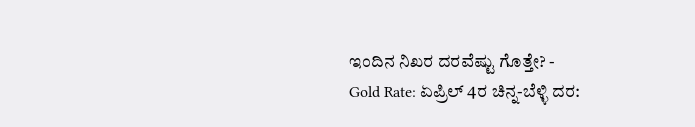ಇಂದಿನ ನಿಖರ ದರವೆಷ್ಟು ಗೊತ್ತೇ? -
Gold Rate: ಏಪ್ರಿಲ್ 4ರ ಚಿನ್ನ-ಬೆಳ್ಳಿ ದರ: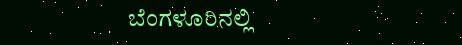ಬೆಂಗಳೂರಿನಲ್ಲಿ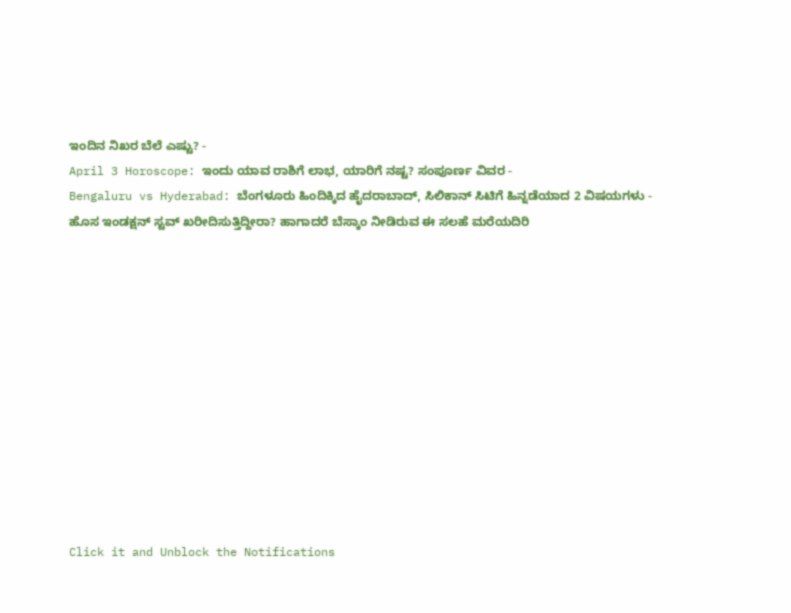ಇಂದಿನ ನಿಖರ ಬೆಲೆ ಎಷ್ಟು? -
April 3 Horoscope: ಇಂದು ಯಾವ ರಾಶಿಗೆ ಲಾಭ, ಯಾರಿಗೆ ನಷ್ಟ? ಸಂಪೂರ್ಣ ವಿವರ -
Bengaluru vs Hyderabad: ಬೆಂಗಳೂರು ಹಿಂದಿಕ್ಕಿದ ಹೈದರಾಬಾದ್, ಸಿಲಿಕಾನ್ ಸಿಟಿಗೆ ಹಿನ್ನಡೆಯಾದ 2 ವಿಷಯಗಳು -
ಹೊಸ ಇಂಡಕ್ಷನ್ ಸ್ಟವ್ ಖರೀದಿಸುತ್ತಿದ್ದೀರಾ? ಹಾಗಾದರೆ ಬೆಸ್ಕಾಂ ನೀಡಿರುವ ಈ ಸಲಹೆ ಮರೆಯದಿರಿ












Click it and Unblock the Notifications